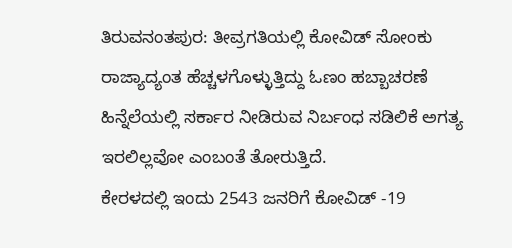ತಿರುವನಂತಪುರ: ತೀವ್ರಗತಿಯಲ್ಲಿ ಕೋವಿಡ್ ಸೋಂಕು ರಾಜ್ಯಾದ್ಯಂತ ಹೆಚ್ಚಳಗೊಳ್ಳುತ್ತಿದ್ದು ಓಣಂ ಹಬ್ಬಾಚರಣೆ ಹಿನ್ನೆಲೆಯಲ್ಲಿ ಸರ್ಕಾರ ನೀಡಿರುವ ನಿರ್ಬಂಧ ಸಡಿಲಿಕೆ ಅಗತ್ಯ ಇರಲಿಲ್ಲವೋ ಎಂಬಂತೆ ತೋರುತ್ತಿದೆ.
ಕೇರಳದಲ್ಲಿ ಇಂದು 2543 ಜನರಿಗೆ ಕೋವಿಡ್ -19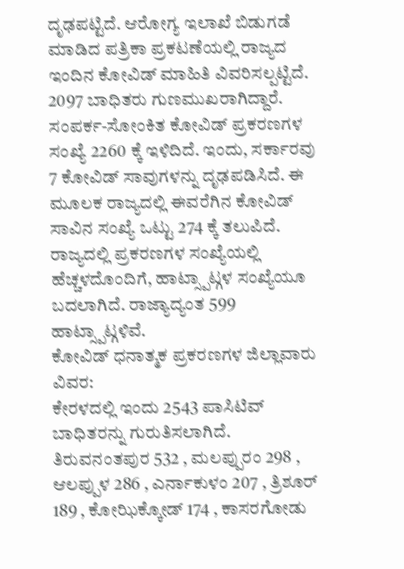ದೃಢಪಟ್ಟಿದೆ. ಆರೋಗ್ಯ ಇಲಾಖೆ ಬಿಡುಗಡೆ ಮಾಡಿದ ಪತ್ರಿಕಾ ಪ್ರಕಟಣೆಯಲ್ಲಿ ರಾಜ್ಯದ ಇಂದಿನ ಕೋವಿಡ್ ಮಾಹಿತಿ ವಿವರಿಸಲ್ಪಟ್ಟಿದೆ. 2097 ಬಾಧಿತರು ಗುಣಮುಖರಾಗಿದ್ದಾರೆ. ಸಂಪರ್ಕ-ಸೋಂಕಿತ ಕೋವಿಡ್ ಪ್ರಕರಣಗಳ ಸಂಖ್ಯೆ 2260 ಕ್ಕೆ ಇಳಿದಿದೆ. ಇಂದು, ಸರ್ಕಾರವು 7 ಕೋವಿಡ್ ಸಾವುಗಳನ್ನು ದೃಢಪಡಿಸಿದೆ. ಈ ಮೂಲಕ ರಾಜ್ಯದಲ್ಲಿ ಈವರೆಗಿನ ಕೋವಿಡ್ ಸಾವಿನ ಸಂಖ್ಯೆ ಒಟ್ಟು 274 ಕ್ಕೆ ತಲುಪಿದೆ. ರಾಜ್ಯದಲ್ಲಿ ಪ್ರಕರಣಗಳ ಸಂಖ್ಯೆಯಲ್ಲಿ ಹೆಚ್ಚಳದೊಂದಿಗೆ, ಹಾಟ್ಸ್ಪಾಟ್ಗಳ ಸಂಖ್ಯೆಯೂ ಬದಲಾಗಿದೆ. ರಾಜ್ಯಾದ್ಯಂತ 599 ಹಾಟ್ಸ್ಪಾಟ್ಗಳಿವೆ.
ಕೋವಿಡ್ ಧನಾತ್ಮಕ ಪ್ರಕರಣಗಳ ಜಿಲ್ಲಾವಾರು ವಿವರ:
ಕೇರಳದಲ್ಲಿ ಇಂದು 2543 ಪಾಸಿಟಿವ್ ಬಾಧಿತರನ್ನು ಗುರುತಿಸಲಾಗಿದೆ. ತಿರುವನಂತಪುರ 532 , ಮಲಪ್ಪುರಂ 298 , ಆಲಪ್ಪುಳ 286 , ಎರ್ನಾಕುಳಂ 207 , ತ್ರಿಶೂರ್ 189 , ಕೋಝಿಕ್ಕೋಡ್ 174 , ಕಾಸರಗೋಡು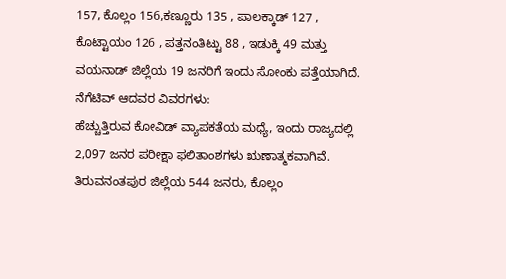157, ಕೊಲ್ಲಂ 156,ಕಣ್ಣೂರು 135 , ಪಾಲಕ್ಕಾಡ್ 127 , ಕೊಟ್ಟಾಯಂ 126 , ಪತ್ತನಂತಿಟ್ಟು 88 , ಇಡುಕ್ಕಿ 49 ಮತ್ತು ವಯನಾಡ್ ಜಿಲ್ಲೆಯ 19 ಜನರಿಗೆ ಇಂದು ಸೋಂಕು ಪತ್ತೆಯಾಗಿದೆ.
ನೆಗೆಟಿವ್ ಆದವರ ವಿವರಗಳು:
ಹೆಚ್ಚುತ್ತಿರುವ ಕೋವಿಡ್ ವ್ಯಾಪಕತೆಯ ಮಧ್ಯೆ, ಇಂದು ರಾಜ್ಯದಲ್ಲಿ 2,097 ಜನರ ಪರೀಕ್ಷಾ ಫಲಿತಾಂಶಗಳು ಋಣಾತ್ಮಕವಾಗಿವೆ. ತಿರುವನಂತಪುರ ಜಿಲ್ಲೆಯ 544 ಜನರು, ಕೊಲ್ಲಂ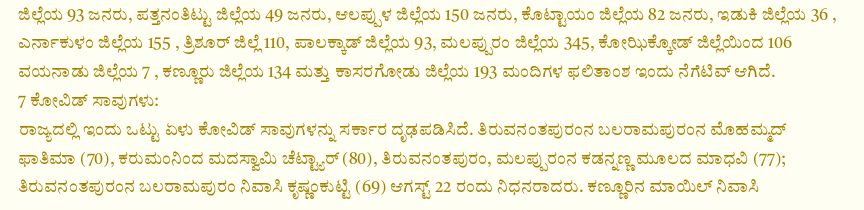ಜಿಲ್ಲೆಯ 93 ಜನರು, ಪತ್ತನಂತಿಟ್ಟು ಜಿಲ್ಲೆಯ 49 ಜನರು, ಆಲಪ್ಪುಳ ಜಿಲ್ಲೆಯ 150 ಜನರು, ಕೊಟ್ಟಾಯಂ ಜಿಲ್ಲೆಯ 82 ಜನರು, ಇಡುಕಿ ಜಿಲ್ಲೆಯ 36 , ಎರ್ನಾಕುಳಂ ಜಿಲ್ಲೆಯ 155 , ತ್ರಿಶೂರ್ ಜಿಲ್ಲೆ 110, ಪಾಲಕ್ಕಾಡ್ ಜಿಲ್ಲೆಯ 93, ಮಲಪ್ಪುರಂ ಜಿಲ್ಲೆಯ 345, ಕೋಝಿಕ್ಕೋಡ್ ಜಿಲ್ಲೆಯಿಂದ 106 ವಯನಾಡು ಜಿಲ್ಲೆಯ 7 , ಕಣ್ಣೂರು ಜಿಲ್ಲೆಯ 134 ಮತ್ತು ಕಾಸರಗೋಡು ಜಿಲ್ಲೆಯ 193 ಮಂದಿಗಳ ಫಲಿತಾಂಶ ಇಂದು ನೆಗೆಟಿವ್ ಆಗಿದೆ.
7 ಕೋವಿಡ್ ಸಾವುಗಳು:
ರಾಜ್ಯದಲ್ಲಿ ಇಂದು ಒಟ್ಟು ಏಳು ಕೋವಿಡ್ ಸಾವುಗಳನ್ನು ಸರ್ಕಾರ ದೃಢಪಡಿಸಿದೆ. ತಿರುವನಂತಪುರಂನ ಬಲರಾಮಪುರಂನ ಮೊಹಮ್ಮದ್ ಫಾತಿಮಾ (70), ಕರುಮಂನಿಂದ ಮದಸ್ವಾಮಿ ಚೆಟ್ಟ್ಯಾರ್ (80), ತಿರುವನಂತಪುರಂ, ಮಲಪ್ಪುರಂನ ಕಡನ್ನಣ್ಣ ಮೂಲದ ಮಾಧವಿ (77); ತಿರುವನಂತಪುರಂನ ಬಲರಾಮಪುರಂ ನಿವಾಸಿ ಕೃಷ್ಣಂಕುಟ್ಟಿ (69) ಆಗಸ್ಟ್ 22 ರಂದು ನಿಧನರಾದರು. ಕಣ್ಣೂರಿನ ಮಾಯಿಲ್ ನಿವಾಸಿ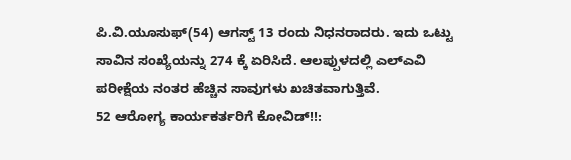ಪಿ.ವಿ.ಯೂಸುಫ್(54) ಆಗಸ್ಟ್ 13 ರಂದು ನಿಧನರಾದರು. ಇದು ಒಟ್ಟು ಸಾವಿನ ಸಂಖ್ಯೆಯನ್ನು 274 ಕ್ಕೆ ಏರಿಸಿದೆ. ಆಲಪ್ಪುಳದಲ್ಲಿ ಎಲ್ಎವಿ ಪರೀಕ್ಷೆಯ ನಂತರ ಹೆಚ್ಚಿನ ಸಾವುಗಳು ಖಚಿತವಾಗುತ್ತಿವೆ.
52 ಆರೋಗ್ಯ ಕಾರ್ಯಕರ್ತರಿಗೆ ಕೋವಿಡ್!!: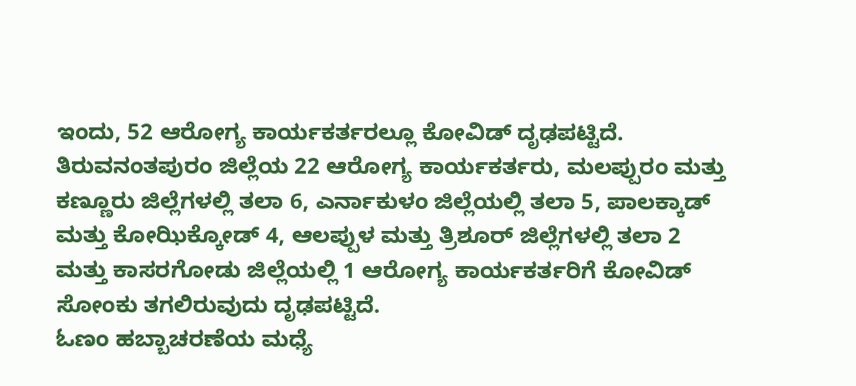ಇಂದು, 52 ಆರೋಗ್ಯ ಕಾರ್ಯಕರ್ತರಲ್ಲೂ ಕೋವಿಡ್ ದೃಢಪಟ್ಟಿದೆ. ತಿರುವನಂತಪುರಂ ಜಿಲ್ಲೆಯ 22 ಆರೋಗ್ಯ ಕಾರ್ಯಕರ್ತರು, ಮಲಪ್ಪುರಂ ಮತ್ತು ಕಣ್ಣೂರು ಜಿಲ್ಲೆಗಳಲ್ಲಿ ತಲಾ 6, ಎರ್ನಾಕುಳಂ ಜಿಲ್ಲೆಯಲ್ಲಿ ತಲಾ 5, ಪಾಲಕ್ಕಾಡ್ ಮತ್ತು ಕೋಝಿಕ್ಕೋಡ್ 4, ಆಲಪ್ಪುಳ ಮತ್ತು ತ್ರಿಶೂರ್ ಜಿಲ್ಲೆಗಳಲ್ಲಿ ತಲಾ 2 ಮತ್ತು ಕಾಸರಗೋಡು ಜಿಲ್ಲೆಯಲ್ಲಿ 1 ಆರೋಗ್ಯ ಕಾರ್ಯಕರ್ತರಿಗೆ ಕೋವಿಡ್ ಸೋಂಕು ತಗಲಿರುವುದು ದೃಢಪಟ್ಟಿದೆ.
ಓಣಂ ಹಬ್ಬಾಚರಣೆಯ ಮಧ್ಯೆ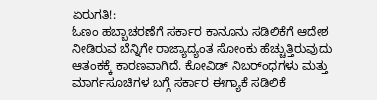ಏರುಗತಿ!:
ಓಣಂ ಹಬ್ಬಾಚರಣೆಗೆ ಸರ್ಕಾರ ಕಾನೂನು ಸಡಿಲಿಕೆಗೆ ಆದೇಶ ನೀಡಿರುವ ಬೆನ್ನಿಗೇ ರಾಜ್ಯಾದ್ಯಂತ ಸೋಂಕು ಹೆಚ್ಚುತ್ತಿರುವುದು ಆತಂಕಕ್ಕೆ ಕಾರಣವಾಗಿದೆ. ಕೋವಿಡ್ ನಿಬರ್ಂಧಗಳು ಮತ್ತು ಮಾರ್ಗಸೂಚಿಗಳ ಬಗ್ಗೆ ಸರ್ಕಾರ ಈಗ್ಯಾಕೆ ಸಡಿಲಿಕೆ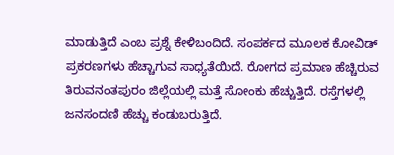ಮಾಡುತ್ತಿದೆ ಎಂಬ ಪ್ರಶ್ನೆ ಕೇಳಿಬಂದಿದೆ. ಸಂಪರ್ಕದ ಮೂಲಕ ಕೋವಿಡ್ ಪ್ರಕರಣಗಳು ಹೆಚ್ಚಾಗುವ ಸಾಧ್ಯತೆಯಿದೆ. ರೋಗದ ಪ್ರಮಾಣ ಹೆಚ್ಚಿರುವ ತಿರುವನಂತಪುರಂ ಜಿಲ್ಲೆಯಲ್ಲಿ ಮತ್ತೆ ಸೋಂಕು ಹೆಚ್ಚುತ್ತಿದೆ. ರಸ್ತೆಗಳಲ್ಲಿ ಜನಸಂದಣಿ ಹೆಚ್ಚು ಕಂಡುಬರುತ್ತಿದೆ.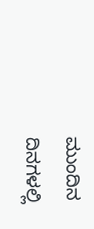ಮುಂದಿನ ದಿನಗಳಲ್ಲಿ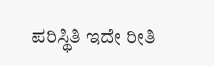ಪರಿಸ್ಥಿತಿ ಇದೇ ರೀತಿ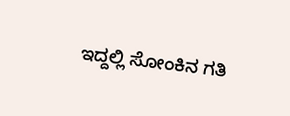ಇದ್ದಲ್ಲಿ ಸೋಂಕಿನ ಗತಿ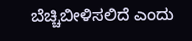ಬೆಚ್ಚಿಬೀಳಿಸಲಿದೆ ಎಂದು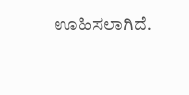ಊಹಿಸಲಾಗಿದೆ.